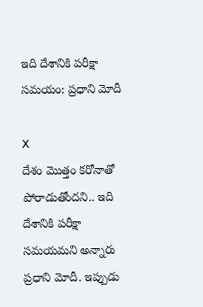ఇది దేశానికి పరీక్షా సమయం: ప్రధాని మోదీ

X
దేశం మొత్తం కరోనాతో పోరాడుతోందని.. ఇది దేశానికి పరీక్షా సమయమని అన్నారు ప్రధాని మోదీ. ఇప్పుడు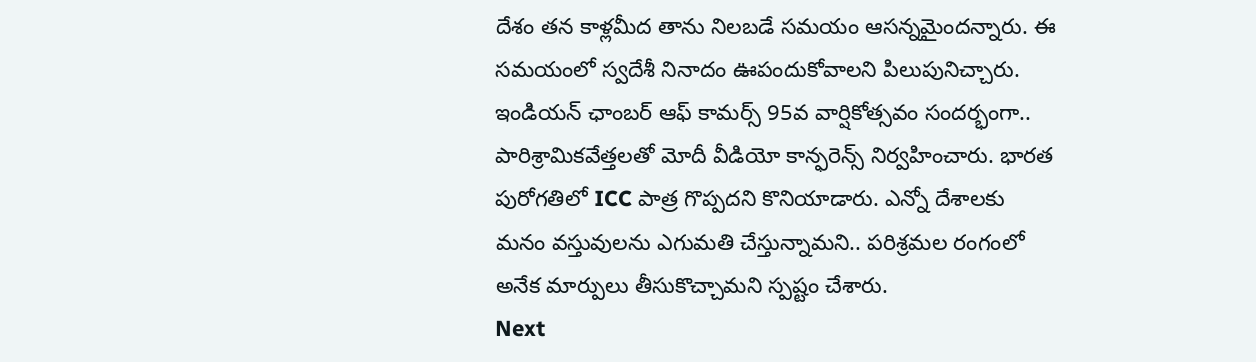దేశం తన కాళ్లమీద తాను నిలబడే సమయం ఆసన్నమైందన్నారు. ఈ సమయంలో స్వదేశీ నినాదం ఊపందుకోవాలని పిలుపునిచ్చారు. ఇండియన్ ఛాంబర్ ఆఫ్ కామర్స్ 95వ వార్షికోత్సవం సందర్భంగా.. పారిశ్రామికవేత్తలతో మోదీ వీడియో కాన్ఫరెన్స్ నిర్వహించారు. భారత పురోగతిలో ICC పాత్ర గొప్పదని కొనియాడారు. ఎన్నో దేశాలకు మనం వస్తువులను ఎగుమతి చేస్తున్నామని.. పరిశ్రమల రంగంలో అనేక మార్పులు తీసుకొచ్చామని స్పష్టం చేశారు.
Next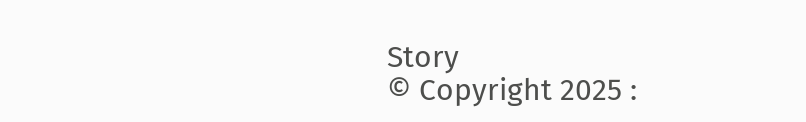Story
© Copyright 2025 :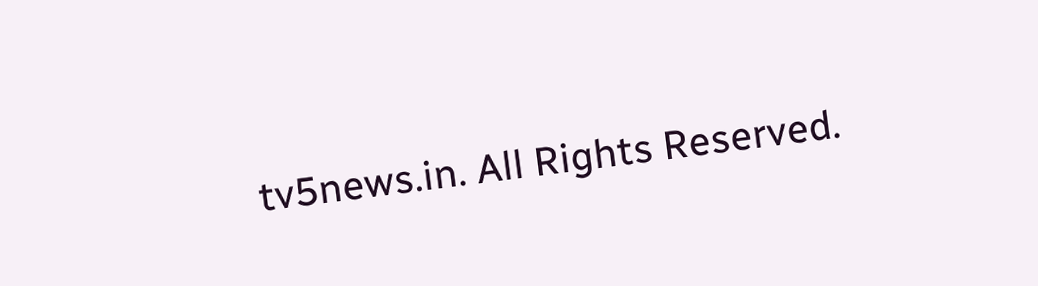tv5news.in. All Rights Reserved.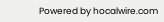Powered by hocalwire.com